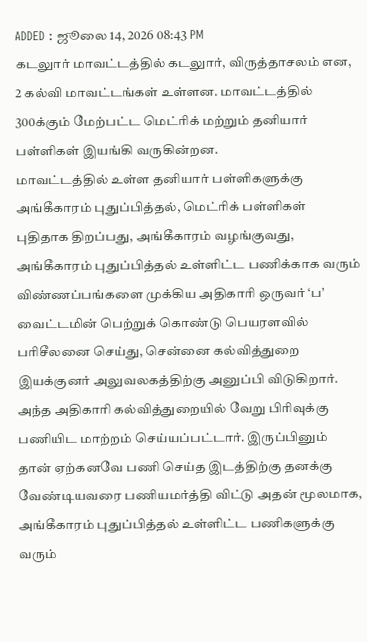ADDED : ஜூலை 14, 2026 08:43 PM
கடலுார் மாவட்டத்தில் கடலுார், விருத்தாசலம் என, 2 கல்வி மாவட்டங்கள் உள்ளன. மாவட்டத்தில் 300க்கும் மேற்பட்ட மெட்ரிக் மற்றும் தனியார் பள்ளிகள் இயங்கி வருகின்றன.
மாவட்டத்தில் உள்ள தனியார் பள்ளிகளுக்கு அங்கீகாரம் புதுப்பித்தல், மெட்ரிக் பள்ளிகள் புதிதாக திறப்பது, அங்கீகாரம் வழங்குவது, அங்கீகாரம் புதுப்பித்தல் உள்ளிட்ட பணிக்காக வரும் விண்ணப்பங்களை முக்கிய அதிகாரி ஒருவர் ‘ப’ வைட்டமின் பெற்றுக் கொண்டு பெயரளவில் பரிசீலனை செய்து, சென்னை கல்வித்துறை இயக்குனர் அலுவலகத்திற்கு அனுப்பி விடுகிறார்.
அந்த அதிகாரி கல்வித்துறையில் வேறு பிரிவுக்கு பணியிட மாற்றம் செய்யப்பட்டார். இருப்பினும் தான் ஏற்கனவே பணி செய்த இடத்திற்கு தனக்கு வேண்டியவரை பணியமர்த்தி விட்டு அதன் மூலமாக, அங்கீகாரம் புதுப்பித்தல் உள்ளிட்ட பணிகளுக்கு வரும்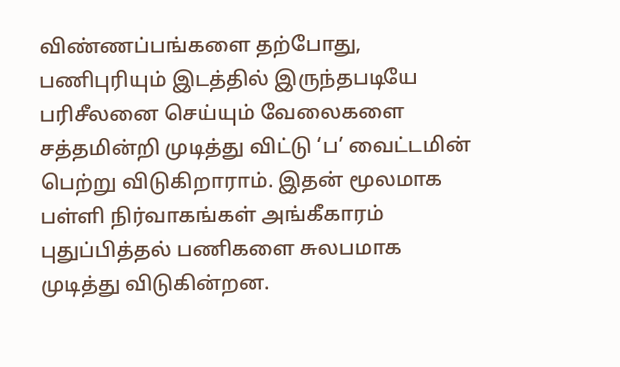விண்ணப்பங்களை தற்போது, பணிபுரியும் இடத்தில் இருந்தபடியே பரிசீலனை செய்யும் வேலைகளை சத்தமின்றி முடித்து விட்டு ‘ப’ வைட்டமின் பெற்று விடுகிறாராம். இதன் மூலமாக பள்ளி நிர்வாகங்கள் அங்கீகாரம் புதுப்பித்தல் பணிகளை சுலபமாக முடித்து விடுகின்றன.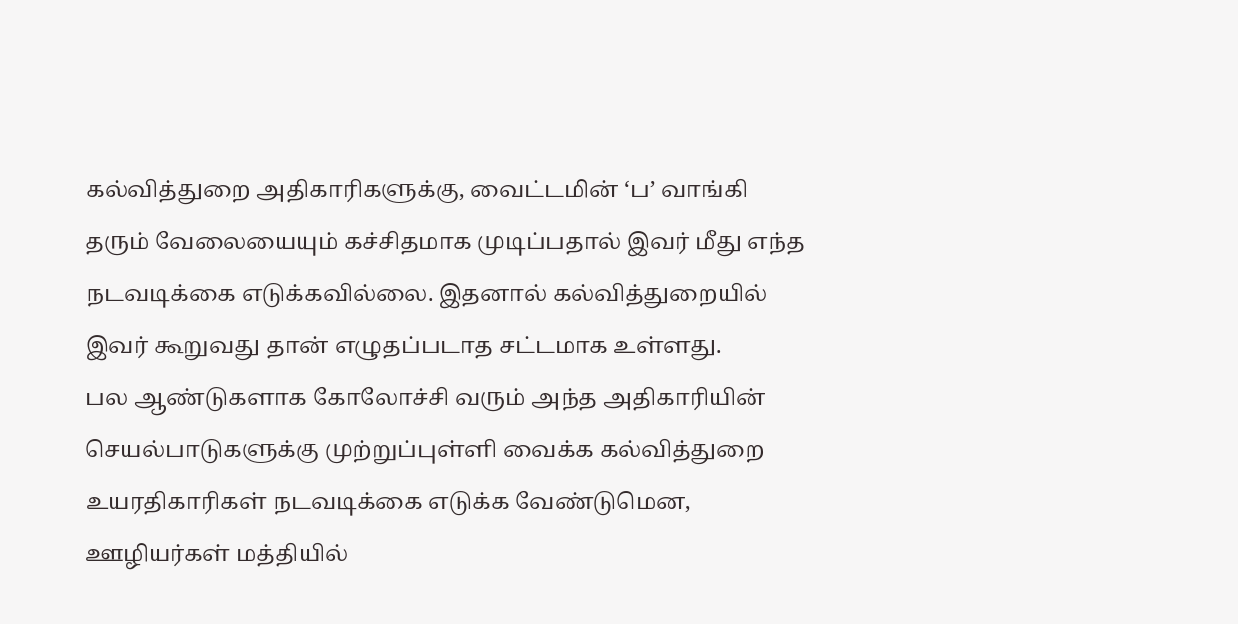கல்வித்துறை அதிகாரிகளுக்கு, வைட்டமின் ‘ப’ வாங்கி தரும் வேலையையும் கச்சிதமாக முடிப்பதால் இவர் மீது எந்த நடவடிக்கை எடுக்கவில்லை. இதனால் கல்வித்துறையில் இவர் கூறுவது தான் எழுதப்படாத சட்டமாக உள்ளது.
பல ஆண்டுகளாக கோலோச்சி வரும் அந்த அதிகாரியின் செயல்பாடுகளுக்கு முற்றுப்புள்ளி வைக்க கல்வித்துறை உயரதிகாரிகள் நடவடிக்கை எடுக்க வேண்டுமென, ஊழியர்கள் மத்தியில்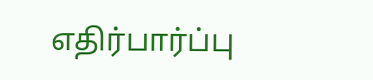எதிர்பார்ப்பு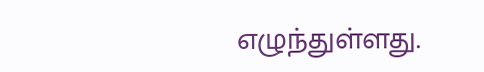எழுந்துள்ளது.